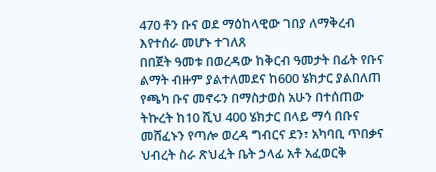470 ቶን ቡና ወደ ማዕከላዊው ገበያ ለማቅረብ እየተሰራ መሆኑ ተገለጸ
በበጀት ዓመቱ በወረዳው ከቅርብ ዓመታት በፊት የቡና ልማት ብዙም ያልተለመደና ከ600 ሄክታር ያልበለጠ የጫካ ቡና መኖሩን በማስታወስ አሁን በተሰጠው ትኩረት ከ10 ሺህ 400 ሄክታር በላይ ማሳ በቡና መሸፈኑን የጣሎ ወረዳ ግብርና ደን፣ አካባቢ ጥበቃና ህብረት ስራ ጽህፈት ቤት ኃላፊ አቶ አፈወርቅ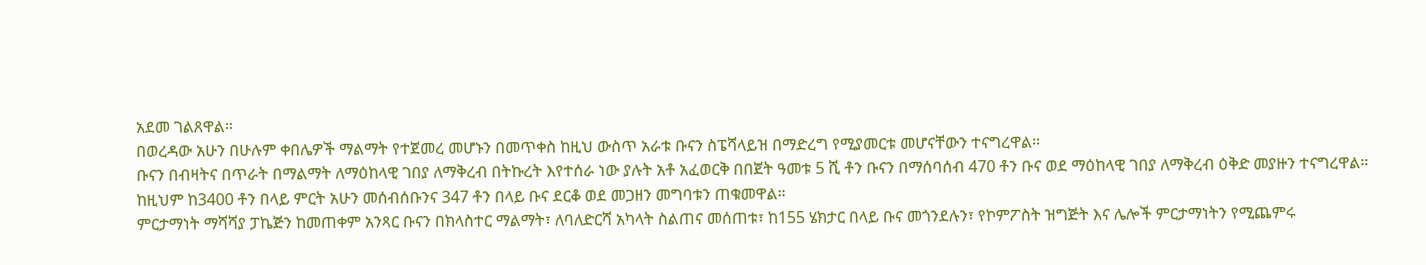አደመ ገልጸዋል።
በወረዳው አሁን በሁሉም ቀበሌዎች ማልማት የተጀመረ መሆኑን በመጥቀስ ከዚህ ውስጥ አራቱ ቡናን ስፔሻላይዝ በማድረግ የሚያመርቱ መሆናቸውን ተናግረዋል።
ቡናን በብዛትና በጥራት በማልማት ለማዕከላዊ ገበያ ለማቅረብ በትኩረት እየተሰራ ነው ያሉት አቶ አፈወርቅ በበጀት ዓመቱ 5 ሺ ቶን ቡናን በማሰባሰብ 470 ቶን ቡና ወደ ማዕከላዊ ገበያ ለማቅረብ ዕቅድ መያዙን ተናግረዋል።
ከዚህም ከ3400 ቶን በላይ ምርት አሁን መሰብሰቡንና 347 ቶን በላይ ቡና ደርቆ ወደ መጋዘን መግባቱን ጠቁመዋል።
ምርታማነት ማሻሻያ ፓኬጅን ከመጠቀም አንጻር ቡናን በክላስተር ማልማት፣ ለባለድርሻ አካላት ስልጠና መሰጠቱ፣ ከ155 ሄክታር በላይ ቡና መጎንደሉን፣ የኮምፖስት ዝግጅት እና ሌሎች ምርታማነትን የሚጨምሩ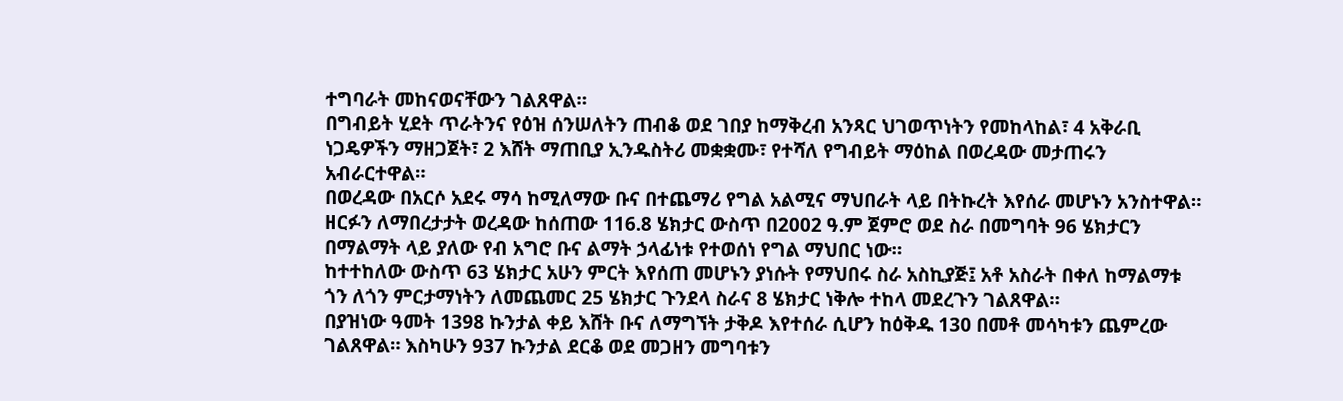ተግባራት መከናወናቸውን ገልጸዋል።
በግብይት ሂደት ጥራትንና የዕዝ ሰንሠለትን ጠብቆ ወደ ገበያ ከማቅረብ አንጻር ህገወጥነትን የመከላከል፣ 4 አቅራቢ ነጋዴዎችን ማዘጋጀት፣ 2 እሸት ማጠቢያ ኢንዱስትሪ መቋቋሙ፣ የተሻለ የግብይት ማዕከል በወረዳው መታጠሩን አብራርተዋል።
በወረዳው በአርሶ አደሩ ማሳ ከሚለማው ቡና በተጨማሪ የግል አልሚና ማህበራት ላይ በትኩረት እየሰራ መሆኑን አንስተዋል።
ዘርፉን ለማበረታታት ወረዳው ከሰጠው 116.8 ሄክታር ውስጥ በ2002 ዓ.ም ጀምሮ ወደ ስራ በመግባት 96 ሄክታርን በማልማት ላይ ያለው የብ አግሮ ቡና ልማት ኃላፊነቱ የተወሰነ የግል ማህበር ነው።
ከተተከለው ውስጥ 63 ሄክታር አሁን ምርት እየሰጠ መሆኑን ያነሱት የማህበሩ ስራ አስኪያጅ፤ አቶ አስራት በቀለ ከማልማቱ ጎን ለጎን ምርታማነትን ለመጨመር 25 ሄክታር ጉንደላ ስራና 8 ሄክታር ነቅሎ ተከላ መደረጉን ገልጸዋል።
በያዝነው ዓመት 1398 ኩንታል ቀይ እሸት ቡና ለማግኘት ታቅዶ እየተሰራ ሲሆን ከዕቅዱ 130 በመቶ መሳካቱን ጨምረው ገልጸዋል። እስካሁን 937 ኩንታል ደርቆ ወደ መጋዘን መግባቱን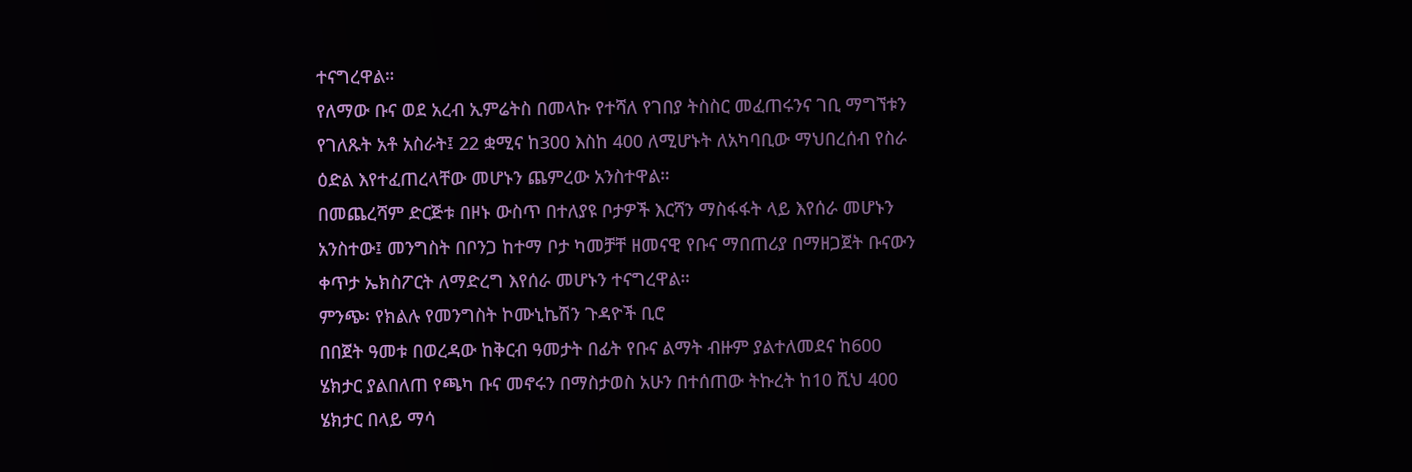ተናግረዋል።
የለማው ቡና ወደ አረብ ኢምሬትስ በመላኩ የተሻለ የገበያ ትስስር መፈጠሩንና ገቢ ማግኘቱን የገለጹት አቶ አስራት፤ 22 ቋሚና ከ300 እስከ 400 ለሚሆኑት ለአካባቢው ማህበረሰብ የስራ ዕድል እየተፈጠረላቸው መሆኑን ጨምረው አንስተዋል።
በመጨረሻም ድርጅቱ በዞኑ ውስጥ በተለያዩ ቦታዎች እርሻን ማስፋፋት ላይ እየሰራ መሆኑን አንስተው፤ መንግስት በቦንጋ ከተማ ቦታ ካመቻቸ ዘመናዊ የቡና ማበጠሪያ በማዘጋጀት ቡናውን ቀጥታ ኤክስፖርት ለማድረግ እየሰራ መሆኑን ተናግረዋል።
ምንጭ፡ የክልሉ የመንግስት ኮሙኒኬሽን ጉዳዮች ቢሮ
በበጀት ዓመቱ በወረዳው ከቅርብ ዓመታት በፊት የቡና ልማት ብዙም ያልተለመደና ከ600 ሄክታር ያልበለጠ የጫካ ቡና መኖሩን በማስታወስ አሁን በተሰጠው ትኩረት ከ10 ሺህ 400 ሄክታር በላይ ማሳ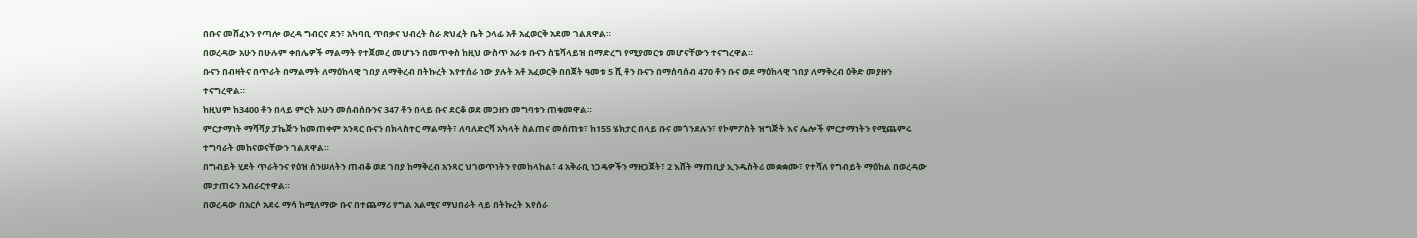በቡና መሸፈኑን የጣሎ ወረዳ ግብርና ደን፣ አካባቢ ጥበቃና ህብረት ስራ ጽህፈት ቤት ኃላፊ አቶ አፈወርቅ አደመ ገልጸዋል።
በወረዳው አሁን በሁሉም ቀበሌዎች ማልማት የተጀመረ መሆኑን በመጥቀስ ከዚህ ውስጥ አራቱ ቡናን ስፔሻላይዝ በማድረግ የሚያመርቱ መሆናቸውን ተናግረዋል።
ቡናን በብዛትና በጥራት በማልማት ለማዕከላዊ ገበያ ለማቅረብ በትኩረት እየተሰራ ነው ያሉት አቶ አፈወርቅ በበጀት ዓመቱ 5 ሺ ቶን ቡናን በማሰባሰብ 470 ቶን ቡና ወደ ማዕከላዊ ገበያ ለማቅረብ ዕቅድ መያዙን ተናግረዋል።
ከዚህም ከ3400 ቶን በላይ ምርት አሁን መሰብሰቡንና 347 ቶን በላይ ቡና ደርቆ ወደ መጋዘን መግባቱን ጠቁመዋል።
ምርታማነት ማሻሻያ ፓኬጅን ከመጠቀም አንጻር ቡናን በክላስተር ማልማት፣ ለባለድርሻ አካላት ስልጠና መሰጠቱ፣ ከ155 ሄክታር በላይ ቡና መጎንደሉን፣ የኮምፖስት ዝግጅት እና ሌሎች ምርታማነትን የሚጨምሩ ተግባራት መከናወናቸውን ገልጸዋል።
በግብይት ሂደት ጥራትንና የዕዝ ሰንሠለትን ጠብቆ ወደ ገበያ ከማቅረብ አንጻር ህገወጥነትን የመከላከል፣ 4 አቅራቢ ነጋዴዎችን ማዘጋጀት፣ 2 እሸት ማጠቢያ ኢንዱስትሪ መቋቋሙ፣ የተሻለ የግብይት ማዕከል በወረዳው መታጠሩን አብራርተዋል።
በወረዳው በአርሶ አደሩ ማሳ ከሚለማው ቡና በተጨማሪ የግል አልሚና ማህበራት ላይ በትኩረት እየሰራ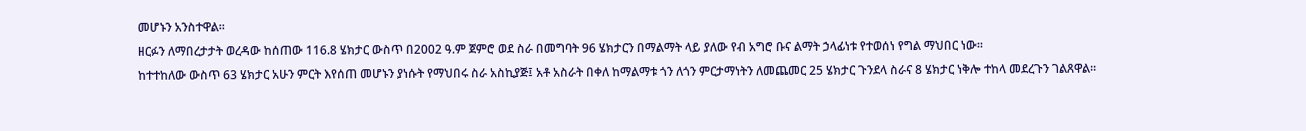መሆኑን አንስተዋል።
ዘርፉን ለማበረታታት ወረዳው ከሰጠው 116.8 ሄክታር ውስጥ በ2002 ዓ.ም ጀምሮ ወደ ስራ በመግባት 96 ሄክታርን በማልማት ላይ ያለው የብ አግሮ ቡና ልማት ኃላፊነቱ የተወሰነ የግል ማህበር ነው።
ከተተከለው ውስጥ 63 ሄክታር አሁን ምርት እየሰጠ መሆኑን ያነሱት የማህበሩ ስራ አስኪያጅ፤ አቶ አስራት በቀለ ከማልማቱ ጎን ለጎን ምርታማነትን ለመጨመር 25 ሄክታር ጉንደላ ስራና 8 ሄክታር ነቅሎ ተከላ መደረጉን ገልጸዋል።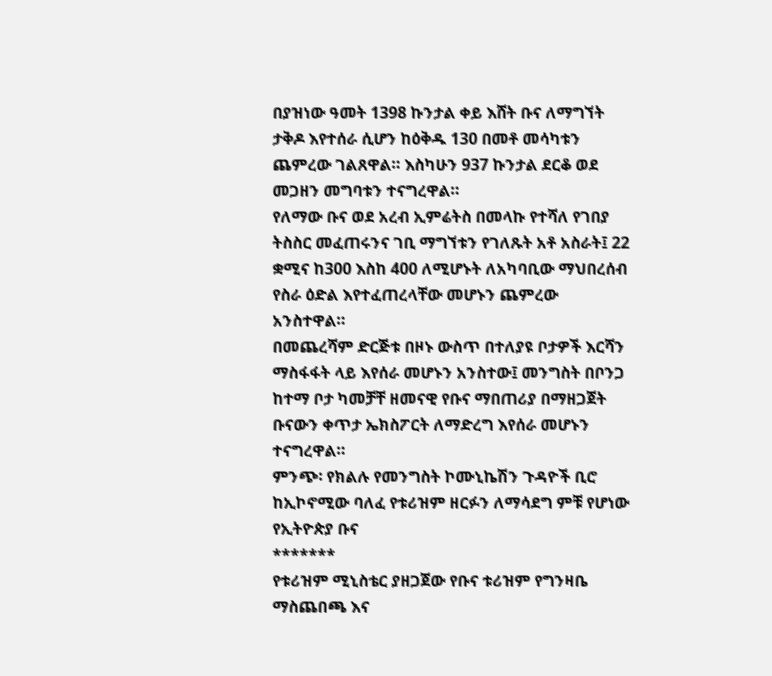በያዝነው ዓመት 1398 ኩንታል ቀይ እሸት ቡና ለማግኘት ታቅዶ እየተሰራ ሲሆን ከዕቅዱ 130 በመቶ መሳካቱን ጨምረው ገልጸዋል። እስካሁን 937 ኩንታል ደርቆ ወደ መጋዘን መግባቱን ተናግረዋል።
የለማው ቡና ወደ አረብ ኢምሬትስ በመላኩ የተሻለ የገበያ ትስስር መፈጠሩንና ገቢ ማግኘቱን የገለጹት አቶ አስራት፤ 22 ቋሚና ከ300 እስከ 400 ለሚሆኑት ለአካባቢው ማህበረሰብ የስራ ዕድል እየተፈጠረላቸው መሆኑን ጨምረው አንስተዋል።
በመጨረሻም ድርጅቱ በዞኑ ውስጥ በተለያዩ ቦታዎች እርሻን ማስፋፋት ላይ እየሰራ መሆኑን አንስተው፤ መንግስት በቦንጋ ከተማ ቦታ ካመቻቸ ዘመናዊ የቡና ማበጠሪያ በማዘጋጀት ቡናውን ቀጥታ ኤክስፖርት ለማድረግ እየሰራ መሆኑን ተናግረዋል።
ምንጭ፡ የክልሉ የመንግስት ኮሙኒኬሽን ጉዳዮች ቢሮ
ከኢኮኖሚው ባለፈ የቱሪዝም ዘርፉን ለማሳደግ ምቹ የሆነው የኢትዮጵያ ቡና
*******
የቱሪዝም ሚኒስቴር ያዘጋጀው የቡና ቱሪዝም የግንዛቤ ማስጨበጫ እና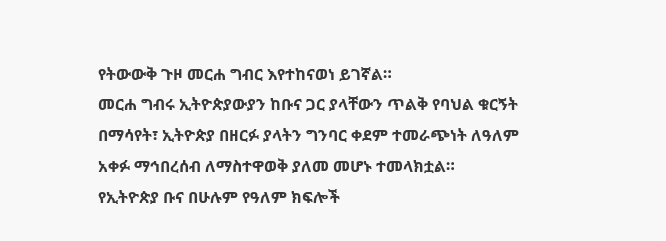የትውውቅ ጉዞ መርሐ ግብር እየተከናወነ ይገኛል።
መርሐ ግብሩ ኢትዮጵያውያን ከቡና ጋር ያላቸውን ጥልቅ የባህል ቁርኝት በማሳየት፣ ኢትዮጵያ በዘርፉ ያላትን ግንባር ቀደም ተመራጭነት ለዓለም አቀፉ ማኅበረሰብ ለማስተዋወቅ ያለመ መሆኑ ተመላክቷል።
የኢትዮጵያ ቡና በሁሉም የዓለም ክፍሎች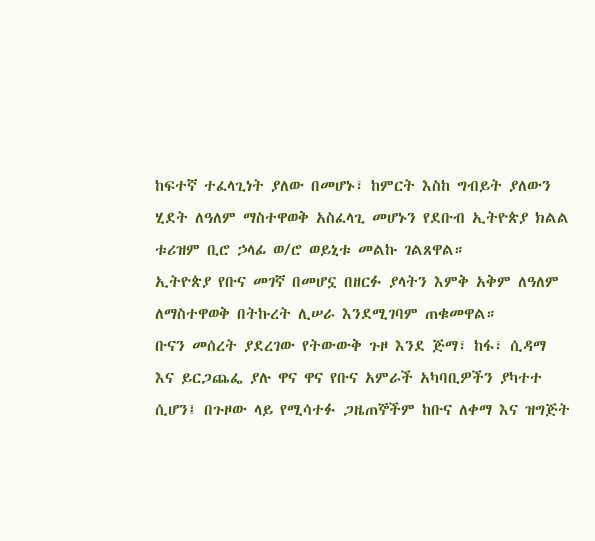ከፍተኛ ተፈላጊነት ያለው በመሆኑ፣ ከምርት እስከ ግብይት ያለውን ሂደት ለዓለም ማስተዋወቅ አስፈላጊ መሆኑን የደቡብ ኢትዮጵያ ክልል ቱሪዝም ቢሮ ኃላፊ ወ/ሮ ወይኒቱ መልኩ ገልጸዋል።
ኢትዮጵያ የቡና መገኛ በመሆኗ በዘርፉ ያላትን እምቅ አቅም ለዓለም ለማስተዋወቅ በትኩረት ሊሠራ እንደሚገባም ጠቁመዋል።
ቡናን መሰረት ያደረገው የትውውቅ ጉዞ እንደ ጅማ፣ ከፋ፣ ሲዳማ እና ይርጋጨፌ ያሉ ዋና ዋና የቡና አምራች አካባቢዎችን ያካተተ ሲሆን፤ በጉዞው ላይ የሚሳተፉ ጋዜጠኞችም ከቡና ለቀማ እና ዝግጅት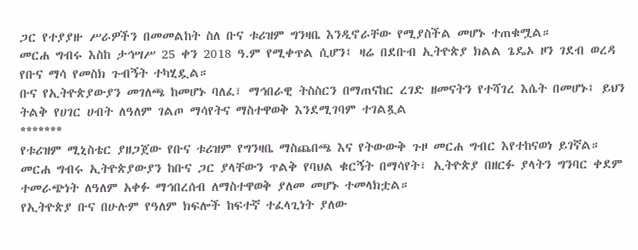ጋር የተያያዙ ሥራዎችን በመመልከት ስለ ቡና ቱሪዝም ግንዛቤ እንዲኖራቸው የሚያስችል መሆኑ ተጠቁሟል።
መርሐ ግብሩ እስከ ታኅሣሥ 25 ቀን 2018 ዓ.ም የሚቀጥል ሲሆን፤ ዛሬ በደቡብ ኢትዮጵያ ክልል ጌዴኦ ዞን ገደብ ወረዳ የቡና ማሳ የመስክ ጉብኝት ተካሂዷል።
ቡና የኢትዮጵያውያን መገለጫ ከመሆኑ ባለፈ፣ ማኅበራዊ ትስስርን በማጠናከር ረገድ ዘመናትን የተሻገረ እሴት በመሆኑ፤ ይህን ትልቅ የሀገር ሀብት ለዓለም ገልጦ ማሳየትና ማስተዋወቅ እንደሚገባም ተገልጿል
*******
የቱሪዝም ሚኒስቴር ያዘጋጀው የቡና ቱሪዝም የግንዛቤ ማስጨበጫ እና የትውውቅ ጉዞ መርሐ ግብር እየተከናወነ ይገኛል።
መርሐ ግብሩ ኢትዮጵያውያን ከቡና ጋር ያላቸውን ጥልቅ የባህል ቁርኝት በማሳየት፣ ኢትዮጵያ በዘርፉ ያላትን ግንባር ቀደም ተመራጭነት ለዓለም አቀፉ ማኅበረሰብ ለማስተዋወቅ ያለመ መሆኑ ተመላክቷል።
የኢትዮጵያ ቡና በሁሉም የዓለም ክፍሎች ከፍተኛ ተፈላጊነት ያለው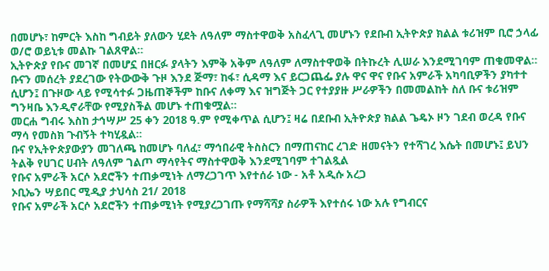በመሆኑ፣ ከምርት እስከ ግብይት ያለውን ሂደት ለዓለም ማስተዋወቅ አስፈላጊ መሆኑን የደቡብ ኢትዮጵያ ክልል ቱሪዝም ቢሮ ኃላፊ ወ/ሮ ወይኒቱ መልኩ ገልጸዋል።
ኢትዮጵያ የቡና መገኛ በመሆኗ በዘርፉ ያላትን እምቅ አቅም ለዓለም ለማስተዋወቅ በትኩረት ሊሠራ እንደሚገባም ጠቁመዋል።
ቡናን መሰረት ያደረገው የትውውቅ ጉዞ እንደ ጅማ፣ ከፋ፣ ሲዳማ እና ይርጋጨፌ ያሉ ዋና ዋና የቡና አምራች አካባቢዎችን ያካተተ ሲሆን፤ በጉዞው ላይ የሚሳተፉ ጋዜጠኞችም ከቡና ለቀማ እና ዝግጅት ጋር የተያያዙ ሥራዎችን በመመልከት ስለ ቡና ቱሪዝም ግንዛቤ እንዲኖራቸው የሚያስችል መሆኑ ተጠቁሟል።
መርሐ ግብሩ እስከ ታኅሣሥ 25 ቀን 2018 ዓ.ም የሚቀጥል ሲሆን፤ ዛሬ በደቡብ ኢትዮጵያ ክልል ጌዴኦ ዞን ገደብ ወረዳ የቡና ማሳ የመስክ ጉብኝት ተካሂዷል።
ቡና የኢትዮጵያውያን መገለጫ ከመሆኑ ባለፈ፣ ማኅበራዊ ትስስርን በማጠናከር ረገድ ዘመናትን የተሻገረ እሴት በመሆኑ፤ ይህን ትልቅ የሀገር ሀብት ለዓለም ገልጦ ማሳየትና ማስተዋወቅ እንደሚገባም ተገልጿል
የቡና አምራች አርሶ አደሮችን ተጠቃሚነት ለማረጋገጥ እየተሰራ ነው - አቶ አዲሱ አረጋ
ኦቢኤን ሣይበር ሚዲያ ታህሳስ 21/ 2018
የቡና አምራች አርሶ አደሮችን ተጠቃሚነት የሚያረጋገጡ የማሻሻያ ስራዎች እየተሰሩ ነው አሉ የግብርና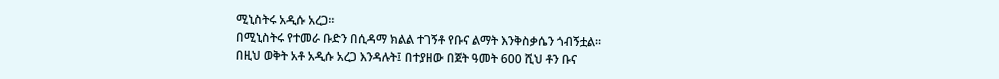ሚኒስትሩ አዲሱ አረጋ፡፡
በሚኒስትሩ የተመራ ቡድን በሲዳማ ክልል ተገኝቶ የቡና ልማት እንቅስቃሴን ጎብኝቷል።
በዚህ ወቅት አቶ አዲሱ አረጋ እንዳሉት፤ በተያዘው በጀት ዓመት 600 ሺህ ቶን ቡና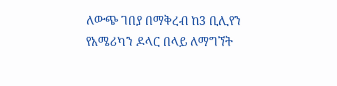ለውጭ ገበያ በማቅረብ ከ3 ቢሊየን የአሜሪካን ዶላር በላይ ለማግኘት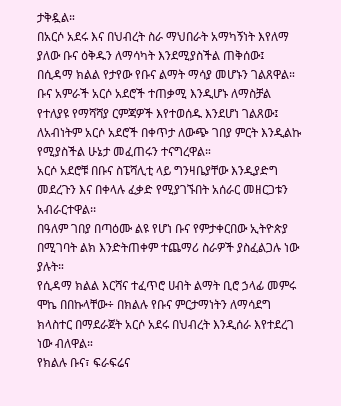ታቅዷል።
በአርሶ አደሩ እና በህብረት ስራ ማህበራት አማካኝነት እየለማ ያለው ቡና ዕቅዱን ለማሳካት እንደሚያስችል ጠቅሰው፤ በሲዳማ ክልል የታየው የቡና ልማት ማሳያ መሆኑን ገልጸዋል።
ቡና አምራች አርሶ አደሮች ተጠቃሚ እንዲሆኑ ለማስቻል የተለያዩ የማሻሻያ ርምጃዎች እየተወሰዱ እንደሆነ ገልጸው፤ ለአብነትም አርሶ አደሮች በቀጥታ ለውጭ ገበያ ምርት እንዲልኩ የሚያስችል ሁኔታ መፈጠሩን ተናግረዋል።
አርሶ አደሮቹ በቡና ስፔሻሊቲ ላይ ግንዛቤያቸው እንዲያድግ መደረጉን እና በቀላሉ ፈቃድ የሚያገኙበት አሰራር መዘርጋቱን አብራርተዋል፡፡
በዓለም ገበያ በጣዕሙ ልዩ የሆነ ቡና የምታቀርበው ኢትዮጵያ በሚገባት ልክ እንድትጠቀም ተጨማሪ ስራዎች ያስፈልጋሉ ነው ያሉት።
የሲዳማ ክልል እርሻና ተፈጥሮ ሀብት ልማት ቢሮ ኃላፊ መምሩ ሞኬ በበኩላቸው÷ በክልሉ የቡና ምርታማነትን ለማሳደግ ክላስተር በማደራጀት አርሶ አደሩ በህብረት እንዲሰራ እየተደረገ ነው ብለዋል።
የክልሉ ቡና፣ ፍራፍሬና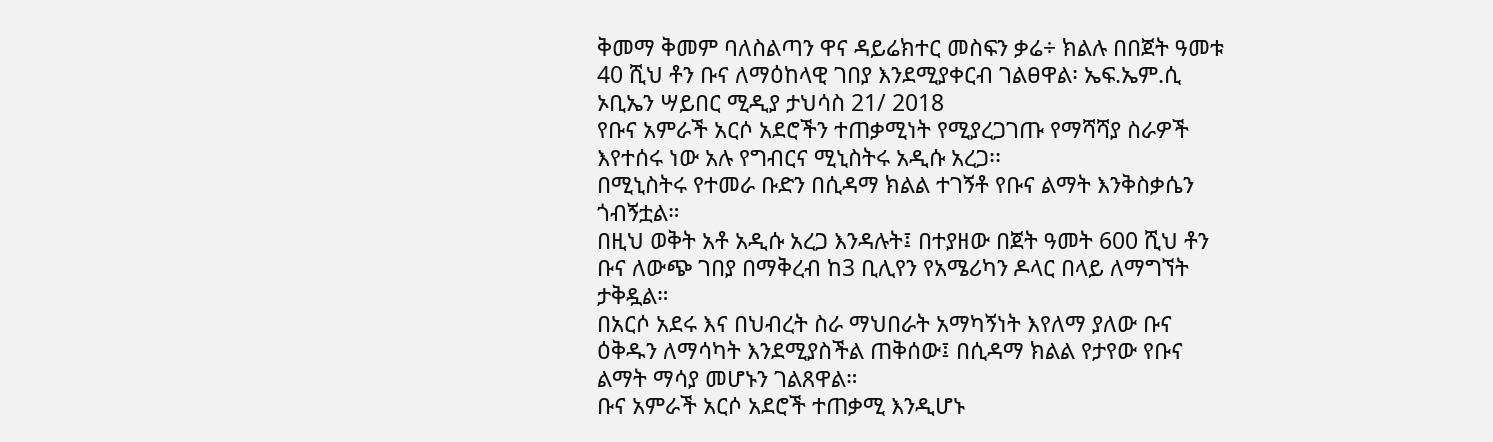ቅመማ ቅመም ባለስልጣን ዋና ዳይሬክተር መስፍን ቃሬ÷ ክልሉ በበጀት ዓመቱ 40 ሺህ ቶን ቡና ለማዕከላዊ ገበያ እንደሚያቀርብ ገልፀዋል፡ ኤፍ.ኤም.ሲ
ኦቢኤን ሣይበር ሚዲያ ታህሳስ 21/ 2018
የቡና አምራች አርሶ አደሮችን ተጠቃሚነት የሚያረጋገጡ የማሻሻያ ስራዎች እየተሰሩ ነው አሉ የግብርና ሚኒስትሩ አዲሱ አረጋ፡፡
በሚኒስትሩ የተመራ ቡድን በሲዳማ ክልል ተገኝቶ የቡና ልማት እንቅስቃሴን ጎብኝቷል።
በዚህ ወቅት አቶ አዲሱ አረጋ እንዳሉት፤ በተያዘው በጀት ዓመት 600 ሺህ ቶን ቡና ለውጭ ገበያ በማቅረብ ከ3 ቢሊየን የአሜሪካን ዶላር በላይ ለማግኘት ታቅዷል።
በአርሶ አደሩ እና በህብረት ስራ ማህበራት አማካኝነት እየለማ ያለው ቡና ዕቅዱን ለማሳካት እንደሚያስችል ጠቅሰው፤ በሲዳማ ክልል የታየው የቡና ልማት ማሳያ መሆኑን ገልጸዋል።
ቡና አምራች አርሶ አደሮች ተጠቃሚ እንዲሆኑ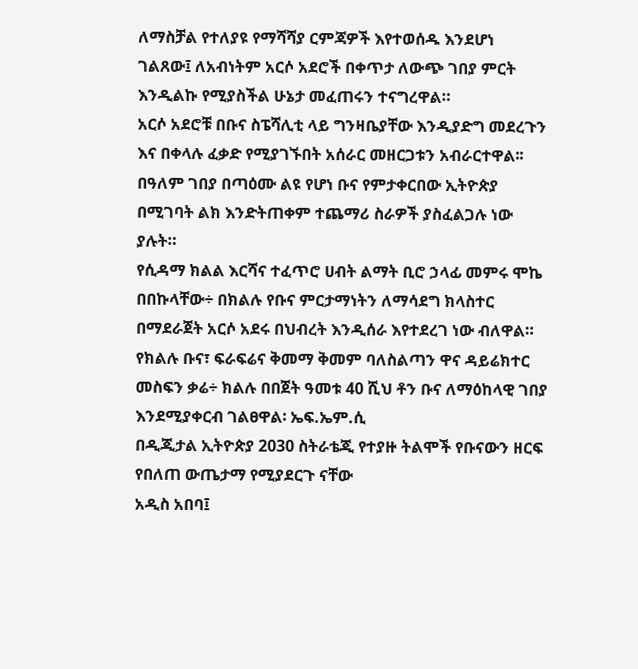ለማስቻል የተለያዩ የማሻሻያ ርምጃዎች እየተወሰዱ እንደሆነ ገልጸው፤ ለአብነትም አርሶ አደሮች በቀጥታ ለውጭ ገበያ ምርት እንዲልኩ የሚያስችል ሁኔታ መፈጠሩን ተናግረዋል።
አርሶ አደሮቹ በቡና ስፔሻሊቲ ላይ ግንዛቤያቸው እንዲያድግ መደረጉን እና በቀላሉ ፈቃድ የሚያገኙበት አሰራር መዘርጋቱን አብራርተዋል፡፡
በዓለም ገበያ በጣዕሙ ልዩ የሆነ ቡና የምታቀርበው ኢትዮጵያ በሚገባት ልክ እንድትጠቀም ተጨማሪ ስራዎች ያስፈልጋሉ ነው ያሉት።
የሲዳማ ክልል እርሻና ተፈጥሮ ሀብት ልማት ቢሮ ኃላፊ መምሩ ሞኬ በበኩላቸው÷ በክልሉ የቡና ምርታማነትን ለማሳደግ ክላስተር በማደራጀት አርሶ አደሩ በህብረት እንዲሰራ እየተደረገ ነው ብለዋል።
የክልሉ ቡና፣ ፍራፍሬና ቅመማ ቅመም ባለስልጣን ዋና ዳይሬክተር መስፍን ቃሬ÷ ክልሉ በበጀት ዓመቱ 40 ሺህ ቶን ቡና ለማዕከላዊ ገበያ እንደሚያቀርብ ገልፀዋል፡ ኤፍ.ኤም.ሲ
በዲጂታል ኢትዮጵያ 2030 ስትራቴጂ የተያዙ ትልሞች የቡናውን ዘርፍ የበለጠ ውጤታማ የሚያደርጉ ናቸው
አዲስ አበባ፤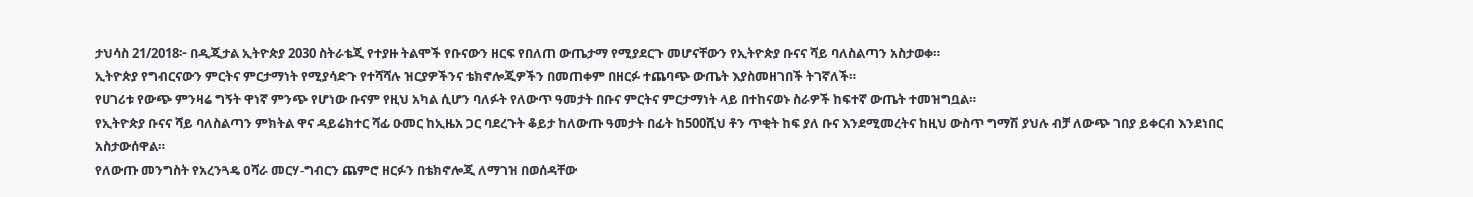ታህሳስ 21/2018፦ በዲጂታል ኢትዮጵያ 2030 ስትራቴጂ የተያዙ ትልሞች የቡናውን ዘርፍ የበለጠ ውጤታማ የሚያደርጉ መሆናቸውን የኢትዮጵያ ቡናና ሻይ ባለስልጣን አስታወቀ።
ኢትዮጵያ የግብርናውን ምርትና ምርታማነት የሚያሳድጉ የተሻሻሉ ዝርያዎችንና ቴክኖሎጂዎችን በመጠቀም በዘርፉ ተጨባጭ ውጤት እያስመዘገበች ትገኛለች።
የሀገሪቱ የውጭ ምንዛሬ ግኝት ዋነኛ ምንጭ የሆነው ቡናም የዚህ አካል ሲሆን ባለፉት የለውጥ ዓመታት በቡና ምርትና ምርታማነት ላይ በተከናወኑ ስራዎች ከፍተኛ ውጤት ተመዝግቧል።
የኢትዮጵያ ቡናና ሻይ ባለስልጣን ምክትል ዋና ዳይሬክተር ሻፊ ዑመር ከኢዜአ ጋር ባደረጉት ቆይታ ከለውጡ ዓመታት በፊት ከ500ሺህ ቶን ጥቂት ከፍ ያለ ቡና እንደሚመረትና ከዚህ ውስጥ ግማሽ ያህሉ ብቻ ለውጭ ገበያ ይቀርብ እንደነበር አስታውሰዋል።
የለውጡ መንግስት የአረንጓዴ ዐሻራ መርሃ-ግብርን ጨምሮ ዘርፉን በቴክኖሎጂ ለማገዝ በወሰዳቸው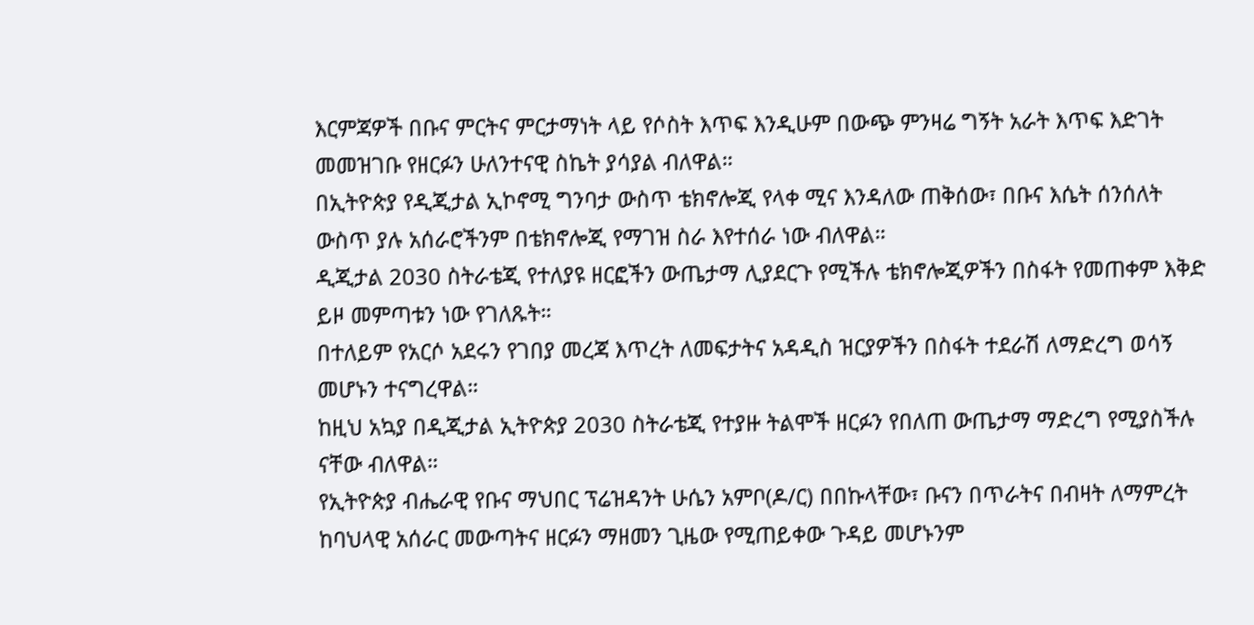እርምጃዎች በቡና ምርትና ምርታማነት ላይ የሶስት እጥፍ እንዲሁም በውጭ ምንዛሬ ግኝት አራት እጥፍ እድገት መመዝገቡ የዘርፉን ሁለንተናዊ ስኬት ያሳያል ብለዋል።
በኢትዮጵያ የዲጂታል ኢኮኖሚ ግንባታ ውስጥ ቴክኖሎጂ የላቀ ሚና እንዳለው ጠቅሰው፣ በቡና እሴት ሰንሰለት ውስጥ ያሉ አሰራሮችንም በቴክኖሎጂ የማገዝ ስራ እየተሰራ ነው ብለዋል።
ዲጂታል 2030 ስትራቴጂ የተለያዩ ዘርፎችን ውጤታማ ሊያደርጉ የሚችሉ ቴክኖሎጂዎችን በስፋት የመጠቀም እቅድ ይዞ መምጣቱን ነው የገለጹት።
በተለይም የአርሶ አደሩን የገበያ መረጃ እጥረት ለመፍታትና አዳዲስ ዝርያዎችን በስፋት ተደራሽ ለማድረግ ወሳኝ መሆኑን ተናግረዋል።
ከዚህ አኳያ በዲጂታል ኢትዮጵያ 2030 ስትራቴጂ የተያዙ ትልሞች ዘርፉን የበለጠ ውጤታማ ማድረግ የሚያስችሉ ናቸው ብለዋል።
የኢትዮጵያ ብሔራዊ የቡና ማህበር ፕሬዝዳንት ሁሴን አምቦ(ዶ/ር) በበኩላቸው፣ ቡናን በጥራትና በብዛት ለማምረት ከባህላዊ አሰራር መውጣትና ዘርፉን ማዘመን ጊዜው የሚጠይቀው ጉዳይ መሆኑንም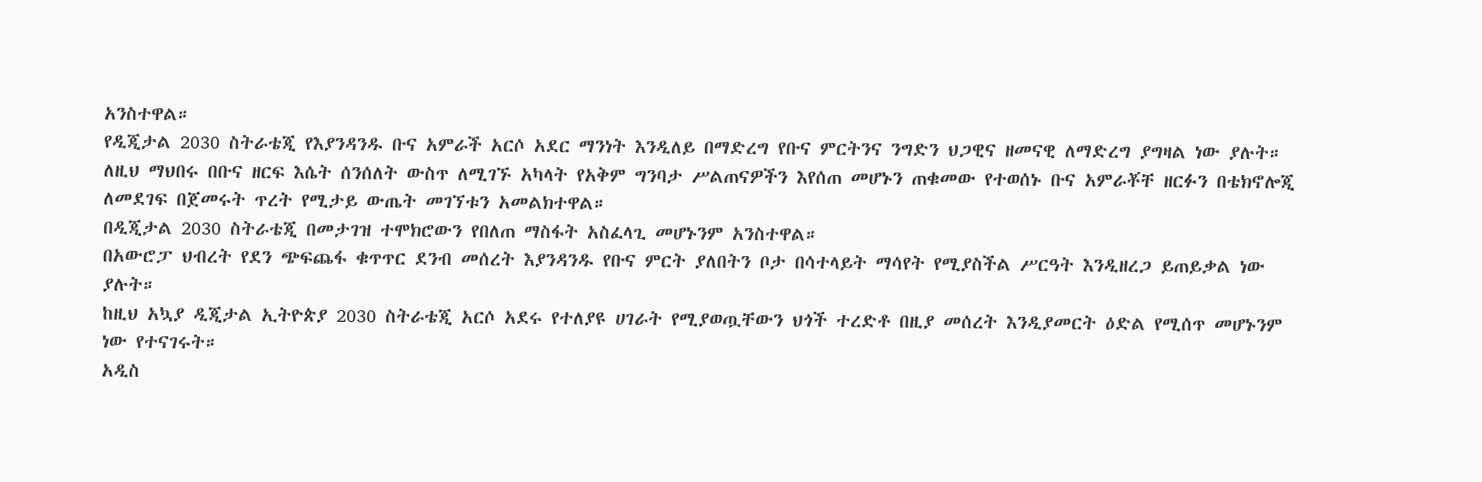አንስተዋል።
የዲጂታል 2030 ስትራቴጂ የእያንዳንዱ ቡና አምራች አርሶ አደር ማንነት እንዲለይ በማድረግ የቡና ምርትንና ንግድን ህጋዊና ዘመናዊ ለማድረግ ያግዛል ነው ያሉት።
ለዚህ ማህበሩ በቡና ዘርፍ እሴት ሰንሰለት ውስጥ ለሚገኙ አካላት የአቅም ግንባታ ሥልጠናዎችን እየሰጠ መሆኑን ጠቁመው የተወሰኑ ቡና አምራቾቸ ዘርፉን በቴክኖሎጂ ለመደገፍ በጀመሩት ጥረት የሚታይ ውጤት መገኘቱን አመልክተዋል።
በዲጂታል 2030 ስትራቴጂ በመታገዝ ተሞክሮውን የበለጠ ማስፋት አስፈላጊ መሆኑንም አንስተዋል።
በአውሮፓ ህብረት የደን ጭፍጨፋ ቁጥጥር ደንብ መሰረት እያንዳንዱ የቡና ምርት ያለበትን ቦታ በሳተላይት ማሳየት የሚያስችል ሥርዓት እንዲዘረጋ ይጠይቃል ነው ያሉት።
ከዚህ አኳያ ዲጂታል ኢትዮጵያ 2030 ስትራቴጂ አርሶ አደሩ የተለያዩ ሀገራት የሚያወጧቸውን ህጎች ተረድቶ በዚያ መሰረት እንዲያመርት ዕድል የሚሰጥ መሆኑንም ነው የተናገሩት።
አዲስ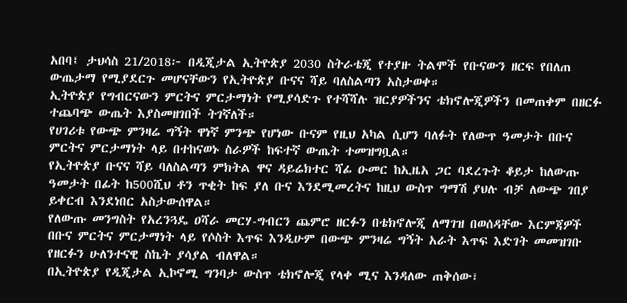አበባ፤ ታህሳስ 21/2018፦ በዲጂታል ኢትዮጵያ 2030 ስትራቴጂ የተያዙ ትልሞች የቡናውን ዘርፍ የበለጠ ውጤታማ የሚያደርጉ መሆናቸውን የኢትዮጵያ ቡናና ሻይ ባለስልጣን አስታወቀ።
ኢትዮጵያ የግብርናውን ምርትና ምርታማነት የሚያሳድጉ የተሻሻሉ ዝርያዎችንና ቴክኖሎጂዎችን በመጠቀም በዘርፉ ተጨባጭ ውጤት እያስመዘገበች ትገኛለች።
የሀገሪቱ የውጭ ምንዛሬ ግኝት ዋነኛ ምንጭ የሆነው ቡናም የዚህ አካል ሲሆን ባለፉት የለውጥ ዓመታት በቡና ምርትና ምርታማነት ላይ በተከናወኑ ስራዎች ከፍተኛ ውጤት ተመዝግቧል።
የኢትዮጵያ ቡናና ሻይ ባለስልጣን ምክትል ዋና ዳይሬክተር ሻፊ ዑመር ከኢዜአ ጋር ባደረጉት ቆይታ ከለውጡ ዓመታት በፊት ከ500ሺህ ቶን ጥቂት ከፍ ያለ ቡና እንደሚመረትና ከዚህ ውስጥ ግማሽ ያህሉ ብቻ ለውጭ ገበያ ይቀርብ እንደነበር አስታውሰዋል።
የለውጡ መንግስት የአረንጓዴ ዐሻራ መርሃ-ግብርን ጨምሮ ዘርፉን በቴክኖሎጂ ለማገዝ በወሰዳቸው እርምጃዎች በቡና ምርትና ምርታማነት ላይ የሶስት እጥፍ እንዲሁም በውጭ ምንዛሬ ግኝት አራት እጥፍ እድገት መመዝገቡ የዘርፉን ሁለንተናዊ ስኬት ያሳያል ብለዋል።
በኢትዮጵያ የዲጂታል ኢኮኖሚ ግንባታ ውስጥ ቴክኖሎጂ የላቀ ሚና እንዳለው ጠቅሰው፣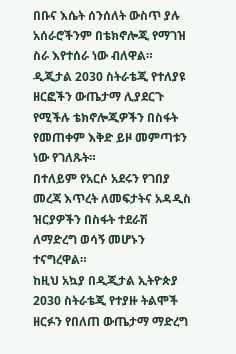በቡና እሴት ሰንሰለት ውስጥ ያሉ አሰራሮችንም በቴክኖሎጂ የማገዝ ስራ እየተሰራ ነው ብለዋል።
ዲጂታል 2030 ስትራቴጂ የተለያዩ ዘርፎችን ውጤታማ ሊያደርጉ የሚችሉ ቴክኖሎጂዎችን በስፋት የመጠቀም እቅድ ይዞ መምጣቱን ነው የገለጹት።
በተለይም የአርሶ አደሩን የገበያ መረጃ እጥረት ለመፍታትና አዳዲስ ዝርያዎችን በስፋት ተደራሽ ለማድረግ ወሳኝ መሆኑን ተናግረዋል።
ከዚህ አኳያ በዲጂታል ኢትዮጵያ 2030 ስትራቴጂ የተያዙ ትልሞች ዘርፉን የበለጠ ውጤታማ ማድረግ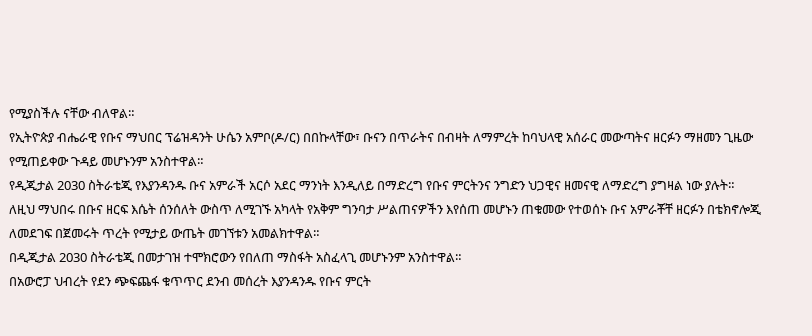የሚያስችሉ ናቸው ብለዋል።
የኢትዮጵያ ብሔራዊ የቡና ማህበር ፕሬዝዳንት ሁሴን አምቦ(ዶ/ር) በበኩላቸው፣ ቡናን በጥራትና በብዛት ለማምረት ከባህላዊ አሰራር መውጣትና ዘርፉን ማዘመን ጊዜው የሚጠይቀው ጉዳይ መሆኑንም አንስተዋል።
የዲጂታል 2030 ስትራቴጂ የእያንዳንዱ ቡና አምራች አርሶ አደር ማንነት እንዲለይ በማድረግ የቡና ምርትንና ንግድን ህጋዊና ዘመናዊ ለማድረግ ያግዛል ነው ያሉት።
ለዚህ ማህበሩ በቡና ዘርፍ እሴት ሰንሰለት ውስጥ ለሚገኙ አካላት የአቅም ግንባታ ሥልጠናዎችን እየሰጠ መሆኑን ጠቁመው የተወሰኑ ቡና አምራቾቸ ዘርፉን በቴክኖሎጂ ለመደገፍ በጀመሩት ጥረት የሚታይ ውጤት መገኘቱን አመልክተዋል።
በዲጂታል 2030 ስትራቴጂ በመታገዝ ተሞክሮውን የበለጠ ማስፋት አስፈላጊ መሆኑንም አንስተዋል።
በአውሮፓ ህብረት የደን ጭፍጨፋ ቁጥጥር ደንብ መሰረት እያንዳንዱ የቡና ምርት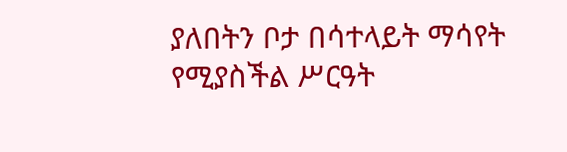ያለበትን ቦታ በሳተላይት ማሳየት የሚያስችል ሥርዓት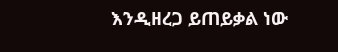እንዲዘረጋ ይጠይቃል ነው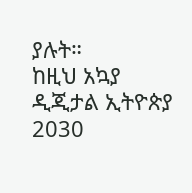ያሉት።
ከዚህ አኳያ ዲጂታል ኢትዮጵያ 2030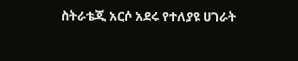ስትራቴጂ አርሶ አደሩ የተለያዩ ሀገራት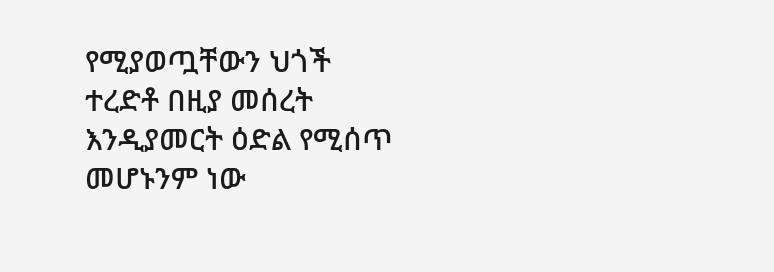የሚያወጧቸውን ህጎች ተረድቶ በዚያ መሰረት እንዲያመርት ዕድል የሚሰጥ መሆኑንም ነው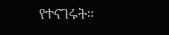የተናገሩት።